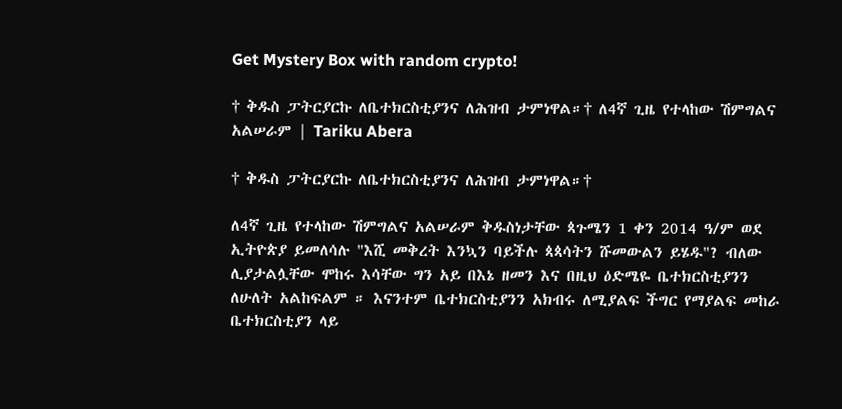Get Mystery Box with random crypto!

† ቅዱስ ፓትርያርኩ ለቤተክርስቲያንና ለሕዝብ ታምነዋል።† ለ4ኛ ጊዜ የተላከው ሽምግልና አልሠራም | Tariku Abera

† ቅዱስ ፓትርያርኩ ለቤተክርስቲያንና ለሕዝብ ታምነዋል።†

ለ4ኛ ጊዜ የተላከው ሽምግልና አልሠራም ቅዱስነታቸው ጳጉሜን 1 ቀን 2014 ዓ/ም ወደ ኢትዮጵያ ይመለሳሉ "እሺ መቅረት እንኳን ባይችሉ ጳጳሳትን ሹመውልን ይሄዱ"? ብለው ሊያታልሏቸው ሞከሩ እሳቸው ግን አይ በእኔ ዘመን እና በዚህ ዕድሜዬ ቤተክርስቲያንን ለሁለት አልከፍልም ። እናንተም ቤተክርስቲያንን አክብሩ ለሚያልፍ ችግር የማያልፍ መከራ ቤተክርስቲያን ላይ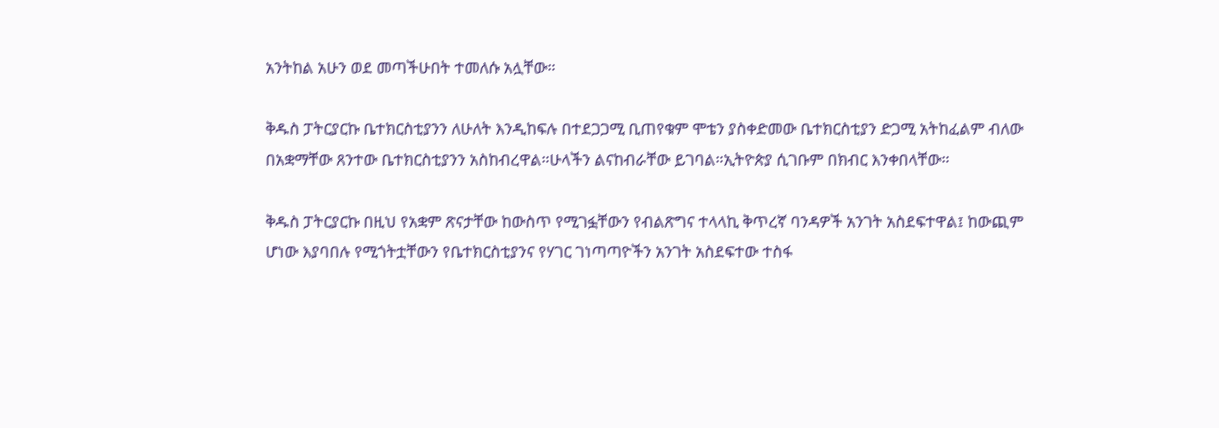አንትከል አሁን ወደ መጣችሁበት ተመለሱ አሏቸው።

ቅዱስ ፓትርያርኩ ቤተክርስቲያንን ለሁለት እንዲከፍሉ በተደጋጋሚ ቢጠየቁም ሞቴን ያስቀድመው ቤተክርስቲያን ድጋሚ አትከፈልም ብለው በአቋማቸው ጸንተው ቤተክርስቲያንን አስከብረዋል።ሁላችን ልናከብራቸው ይገባል።ኢትዮጵያ ሲገቡም በክብር እንቀበላቸው።

ቅዱስ ፓትርያርኩ በዚህ የአቋም ጽናታቸው ከውስጥ የሚገፏቸውን የብልጽግና ተላላኪ ቅጥረኛ ባንዳዎች አንገት አስደፍተዋል፤ ከውጪም ሆነው እያባበሉ የሚጎትቷቸውን የቤተክርስቲያንና የሃገር ገነጣጣዮችን አንገት አስደፍተው ተስፋ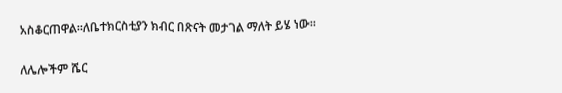አስቆርጠዋል።ለቤተክርስቲያን ክብር በጽናት መታገል ማለት ይሄ ነው።

ለሌሎችም ሼር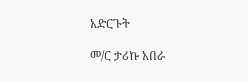አድርጉት

መ/ር ታሪኩ አበራ